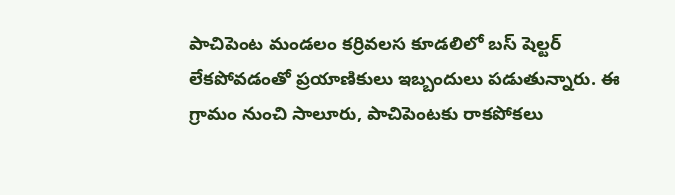పాచిపెంట మండలం కర్రివలస కూడలిలో బస్ షెల్టర్ లేకపోవడంతో ప్రయాణికులు ఇబ్బందులు పడుతున్నారు. ఈ గ్రామం నుంచి సాలూరు, పాచిపెంటకు రాకపోకలు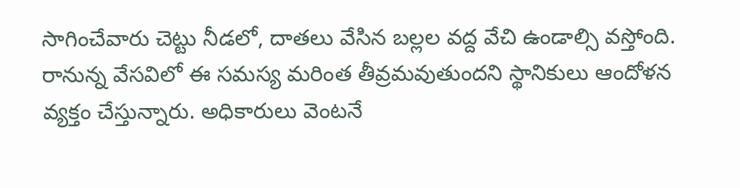సాగించేవారు చెట్టు నీడలో, దాతలు వేసిన బల్లల వద్ద వేచి ఉండాల్సి వస్తోంది. రానున్న వేసవిలో ఈ సమస్య మరింత తీవ్రమవుతుందని స్థానికులు ఆందోళన వ్యక్తం చేస్తున్నారు. అధికారులు వెంటనే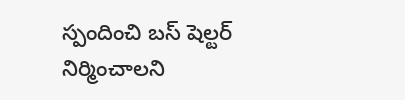స్పందించి బస్ షెల్టర్ నిర్మించాలని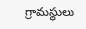గ్రామస్థులు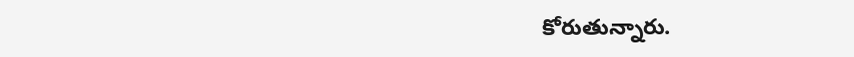కోరుతున్నారు.